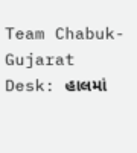Team Chabuk-Gujarat Desk: હાલમાં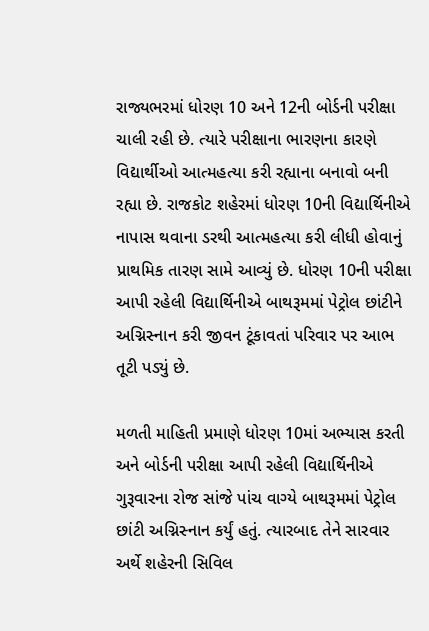રાજ્યભરમાં ધોરણ 10 અને 12ની બોર્ડની પરીક્ષા ચાલી રહી છે. ત્યારે પરીક્ષાના ભારણના કારણે વિદ્યાર્થીઓ આત્મહત્યા કરી રહ્યાના બનાવો બની રહ્યા છે. રાજકોટ શહેરમાં ધોરણ 10ની વિદ્યાર્થિનીએ નાપાસ થવાના ડરથી આત્મહત્યા કરી લીધી હોવાનું પ્રાથમિક તારણ સામે આવ્યું છે. ધોરણ 10ની પરીક્ષા આપી રહેલી વિદ્યાર્થિનીએ બાથરૂમમાં પેટ્રોલ છાંટીને અગ્નિસ્નાન કરી જીવન ટૂંકાવતાં પરિવાર પર આભ તૂટી પડ્યું છે.

મળતી માહિતી પ્રમાણે ધોરણ 10માં અભ્યાસ કરતી અને બોર્ડની પરીક્ષા આપી રહેલી વિદ્યાર્થિનીએ ગુરૂવારના રોજ સાંજે પાંચ વાગ્યે બાથરૂમમાં પેટ્રોલ છાંટી અગ્નિસ્નાન કર્યું હતું. ત્યારબાદ તેને સારવાર અર્થે શહેરની સિવિલ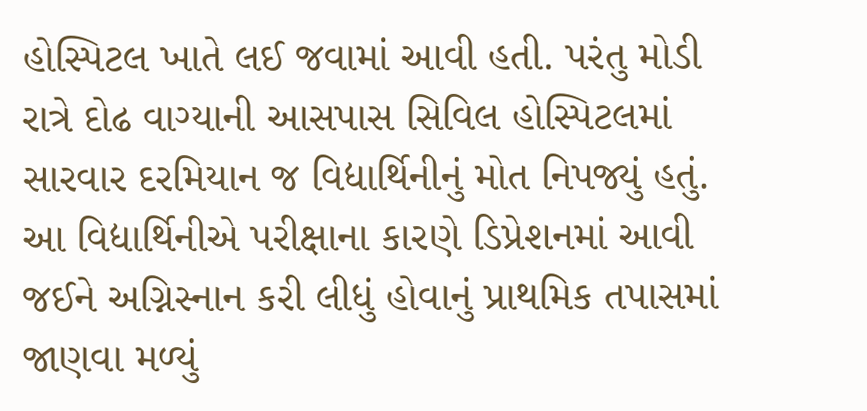હોસ્પિટલ ખાતે લઈ જવામાં આવી હતી. પરંતુ મોડી રાત્રે દોઢ વાગ્યાની આસપાસ સિવિલ હોસ્પિટલમાં સારવાર દરમિયાન જ વિદ્યાર્થિનીનું મોત નિપજ્યું હતું. આ વિદ્યાર્થિનીએ પરીક્ષાના કારણે ડિપ્રેશનમાં આવી જઈને અગ્નિસ્નાન કરી લીધું હોવાનું પ્રાથમિક તપાસમાં જાણવા મળ્યું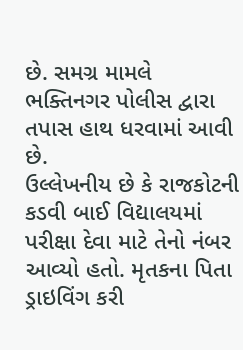છે. સમગ્ર મામલે ભક્તિનગર પોલીસ દ્વારા તપાસ હાથ ધરવામાં આવી છે.
ઉલ્લેખનીય છે કે રાજકોટની કડવી બાઈ વિદ્યાલયમાં પરીક્ષા દેવા માટે તેનો નંબર આવ્યો હતો. મૃતકના પિતા ડ્રાઇવિંગ કરી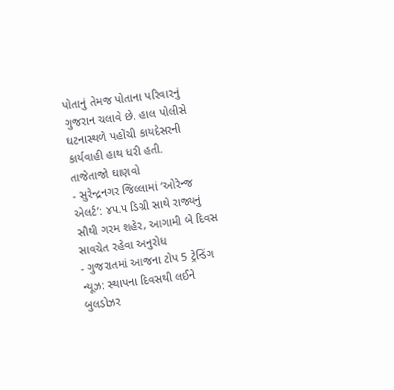પોતાનું તેમજ પોતાના પરિવારનું ગુજરાન ચલાવે છે. હાલ પોલીસે ઘટનાસ્થળે પહોંચી કાયદેસરની કાર્યવાહી હાથ ધરી હતી.
તાજેતાજો ઘાણવો
- સુરેન્દ્રનગર જિલ્લામાં ‘ઓરેન્જ એલર્ટ’: ૪૫.૫ ડિગ્રી સાથે રાજ્યનું સૌથી ગરમ શહેર, આગામી બે દિવસ સાવચેત રહેવા અનુરોધ
- ગુજરાતમાં આજના ટોપ 5 ટ્રેન્ડિંગ ન્યૂઝ: સ્થાપના દિવસથી લઈને બુલડોઝર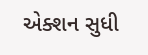એક્શન સુધી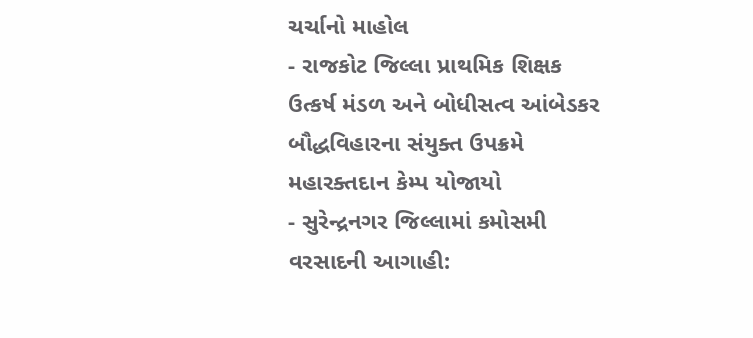ચર્ચાનો માહોલ
- રાજકોટ જિલ્લા પ્રાથમિક શિક્ષક ઉત્કર્ષ મંડળ અને બોધીસત્વ આંબેડકર બૌદ્ધવિહારના સંયુક્ત ઉપક્રમે મહારક્તદાન કેમ્પ યોજાયો
- સુરેન્દ્રનગર જિલ્લામાં કમોસમી વરસાદની આગાહી: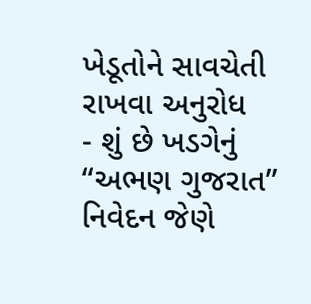ખેડૂતોને સાવચેતી રાખવા અનુરોધ
- શું છે ખડગેનું “અભણ ગુજરાત” નિવેદન જેણે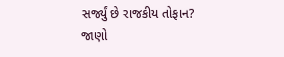સર્જ્યું છે રાજકીય તોફાન? જાણો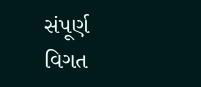સંપૂર્ણ વિગત